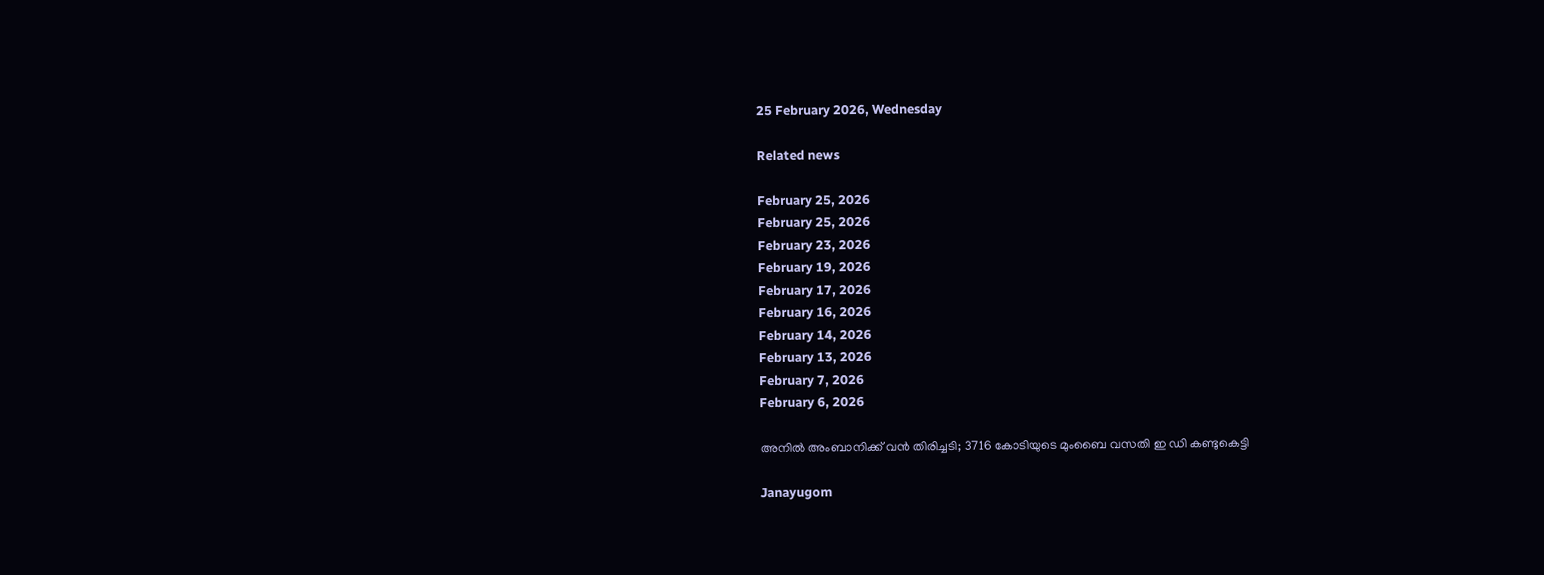25 February 2026, Wednesday

Related news

February 25, 2026
February 25, 2026
February 23, 2026
February 19, 2026
February 17, 2026
February 16, 2026
February 14, 2026
February 13, 2026
February 7, 2026
February 6, 2026

അനിൽ അംബാനിക്ക് വൻ തിരിച്ചടി; 3716 കോടിയുടെ മുംബൈ വസതി ഇ ഡി കണ്ടുകെട്ടി

Janayugom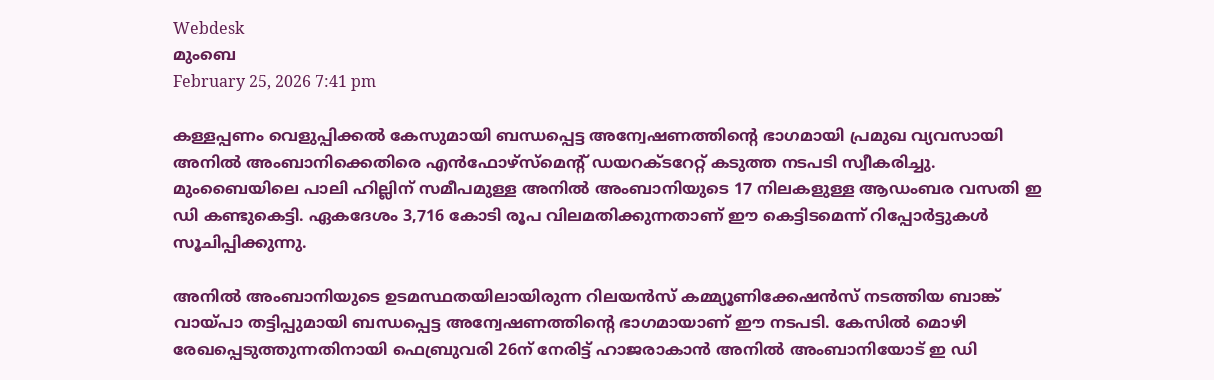Webdesk
മുംബെ
February 25, 2026 7:41 pm

കള്ളപ്പണം വെളുപ്പിക്കൽ കേസുമായി ബന്ധപ്പെട്ട അന്വേഷണത്തിന്റെ ഭാഗമായി പ്രമുഖ വ്യവസായി അനിൽ അംബാനിക്കെതിരെ എൻഫോഴ്സ്മെന്റ് ഡയറക്ടറേറ്റ് കടുത്ത നടപടി സ്വീകരിച്ചു. മുംബൈയിലെ പാലി ഹില്ലിന് സമീപമുള്ള അനിൽ അംബാനിയുടെ 17 നിലകളുള്ള ആഡംബര വസതി ഇ ഡി കണ്ടുകെട്ടി. ഏകദേശം 3,716 കോടി രൂപ വിലമതിക്കുന്നതാണ് ഈ കെട്ടിടമെന്ന് റിപ്പോർട്ടുകൾ സൂചിപ്പിക്കുന്നു.

അനിൽ അംബാനിയുടെ ഉടമസ്ഥതയിലായിരുന്ന റിലയൻസ് കമ്മ്യൂണിക്കേഷൻസ് നടത്തിയ ബാങ്ക് വായ്പാ തട്ടിപ്പുമായി ബന്ധപ്പെട്ട അന്വേഷണത്തിന്റെ ഭാഗമായാണ് ഈ നടപടി. കേസിൽ മൊഴി രേഖപ്പെടുത്തുന്നതിനായി ഫെബ്രുവരി 26ന് നേരിട്ട് ഹാജരാകാൻ അനിൽ അംബാനിയോട് ഇ ഡി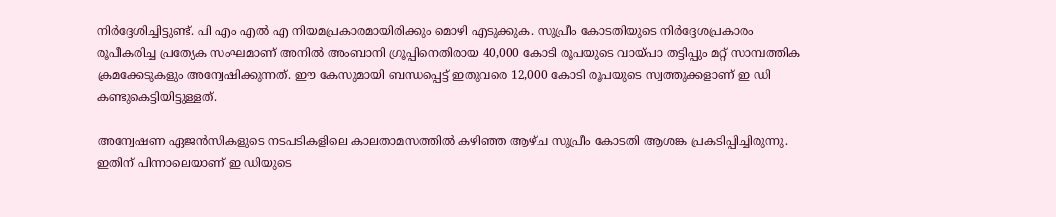നിർദ്ദേശിച്ചിട്ടുണ്ട്. പി എം എൽ എ നിയമപ്രകാരമായിരിക്കും മൊഴി എടുക്കുക. സുപ്രീം കോടതിയുടെ നിർദ്ദേശപ്രകാരം രൂപീകരിച്ച പ്രത്യേക സംഘമാണ് അനിൽ അംബാനി ഗ്രൂപ്പിനെതിരായ 40,000 കോടി രൂപയുടെ വായ്പാ തട്ടിപ്പും മറ്റ് സാമ്പത്തിക ക്രമക്കേടുകളും അന്വേഷിക്കുന്നത്. ഈ കേസുമായി ബന്ധപ്പെട്ട് ഇതുവരെ 12,000 കോടി രൂപയുടെ സ്വത്തുക്കളാണ് ഇ ഡി കണ്ടുകെട്ടിയിട്ടുള്ളത്.

അന്വേഷണ ഏജൻസികളുടെ നടപടികളിലെ കാലതാമസത്തിൽ കഴിഞ്ഞ ആഴ്ച സുപ്രീം കോടതി ആശങ്ക പ്രകടിപ്പിച്ചിരുന്നു. ഇതിന് പിന്നാലെയാണ് ഇ ഡിയുടെ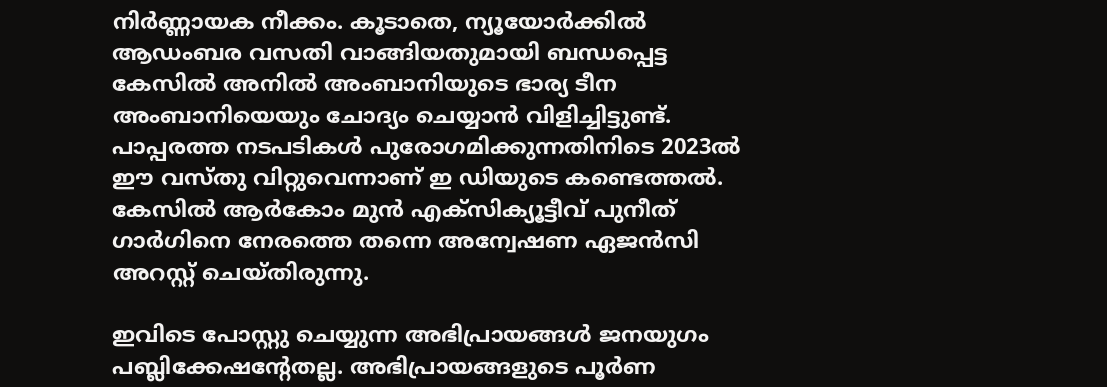നിർണ്ണായക നീക്കം. കൂടാതെ, ന്യൂയോർക്കിൽ ആഡംബര വസതി വാങ്ങിയതുമായി ബന്ധപ്പെട്ട കേസിൽ അനിൽ അംബാനിയുടെ ഭാര്യ ടീന അംബാനിയെയും ചോദ്യം ചെയ്യാൻ വിളിച്ചിട്ടുണ്ട്. പാപ്പരത്ത നടപടികൾ പുരോഗമിക്കുന്നതിനിടെ 2023ൽ ഈ വസ്തു വിറ്റുവെന്നാണ് ഇ ഡിയുടെ കണ്ടെത്തൽ. കേസിൽ ആർകോം മുൻ എക്സിക്യൂട്ടീവ് പുനീത് ഗാർഗിനെ നേരത്തെ തന്നെ അന്വേഷണ ഏജൻസി അറസ്റ്റ് ചെയ്തിരുന്നു.

ഇവിടെ പോസ്റ്റു ചെയ്യുന്ന അഭിപ്രായങ്ങള്‍ ജനയുഗം പബ്ലിക്കേഷന്റേതല്ല. അഭിപ്രായങ്ങളുടെ പൂര്‍ണ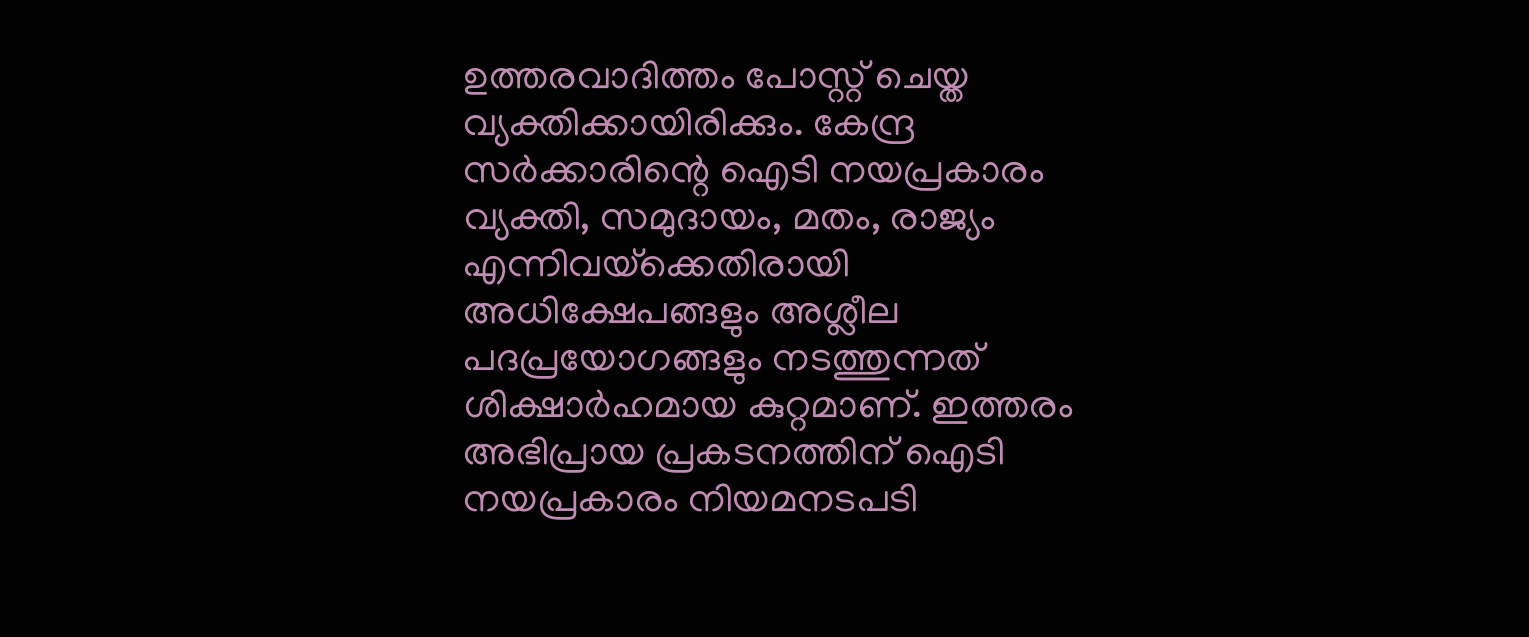ഉത്തരവാദിത്തം പോസ്റ്റ് ചെയ്ത വ്യക്തിക്കായിരിക്കും. കേന്ദ്ര സര്‍ക്കാരിന്റെ ഐടി നയപ്രകാരം വ്യക്തി, സമുദായം, മതം, രാജ്യം എന്നിവയ്‌ക്കെതിരായി അധിക്ഷേപങ്ങളും അശ്ലീല പദപ്രയോഗങ്ങളും നടത്തുന്നത് ശിക്ഷാര്‍ഹമായ കുറ്റമാണ്. ഇത്തരം അഭിപ്രായ പ്രകടനത്തിന് ഐടി നയപ്രകാരം നിയമനടപടി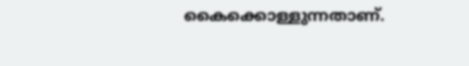കൈക്കൊള്ളുന്നതാണ്.